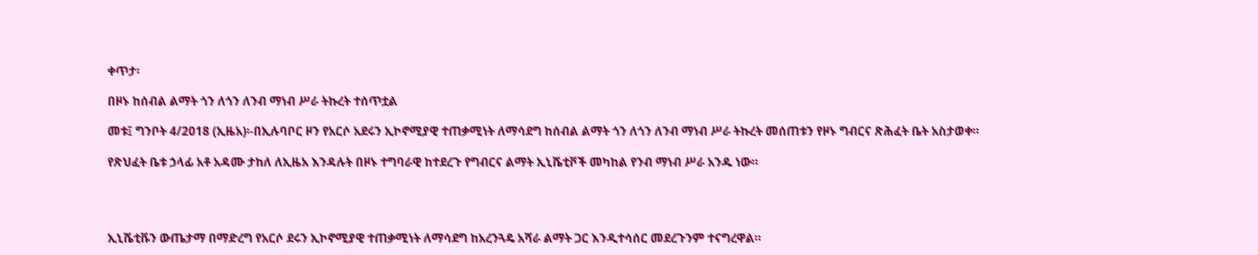ቀጥታ፡

በዞኑ ከሰብል ልማት ጎን ለጎን ለንብ ማነብ ሥራ ትኩረት ተሰጥቷል

መቱ፤ ግንቦት 4/2018 (ኢዜአ)፡-በኢሉባቦር ዞን የአርሶ አደሩን ኢኮኖሚያዊ ተጠቃሚነት ለማሳደግ ከሰብል ልማት ጎን ለጎን ለንብ ማነብ ሥራ ትኩረት መሰጠቱን የዞኑ ግብርና ጽሕፈት ቤት አስታወቀ።

የጽህፈት ቤቱ ኃላፊ አቶ አዳሙ ታከለ ለኢዜአ እንዳሉት በዞኑ ተግባራዊ ከተደረጉ የግብርና ልማት ኢኒሼቲቮች መካከል የንብ ማነብ ሥራ አንዱ ነው።




ኢኒሼቲቩን ውጤታማ በማድረግ የአርሶ ደሩን ኢኮኖሚያዊ ተጠቃሚነት ለማሳደግ ከአረንጓዴ አሻራ ልማት ጋር እንዲተሳሰር መደረጉንም ተናግረዋል።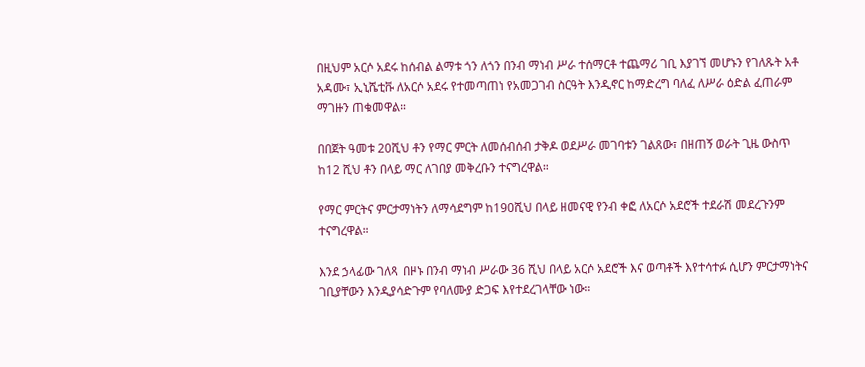በዚህም አርሶ አደሩ ከሰብል ልማቱ ጎን ለጎን በንብ ማነብ ሥራ ተሰማርቶ ተጨማሪ ገቢ እያገኘ መሆኑን የገለጹት አቶ አዳሙ፣ ኢኒሼቲቩ ለአርሶ አደሩ የተመጣጠነ የአመጋገብ ስርዓት እንዲኖር ከማድረግ ባለፈ ለሥራ ዕድል ፈጠራም ማገዙን ጠቁመዋል።

በበጀት ዓመቱ 20ሺህ ቶን የማር ምርት ለመሰብሰብ ታቅዶ ወደሥራ መገባቱን ገልጸው፣ በዘጠኝ ወራት ጊዜ ውስጥ ከ12 ሺህ ቶን በላይ ማር ለገበያ መቅረቡን ተናግረዋል።

የማር ምርትና ምርታማነትን ለማሳደግም ከ190ሺህ በላይ ዘመናዊ የንብ ቀፎ ለአርሶ አደሮች ተደራሽ መደረጉንም ተናግረዋል።

እንደ ኃላፊው ገለጻ  በዞኑ በንብ ማነብ ሥራው 36 ሺህ በላይ አርሶ አደሮች እና ወጣቶች እየተሳተፉ ሲሆን ምርታማነትና ገቢያቸውን እንዲያሳድጉም የባለሙያ ድጋፍ እየተደረገላቸው ነው።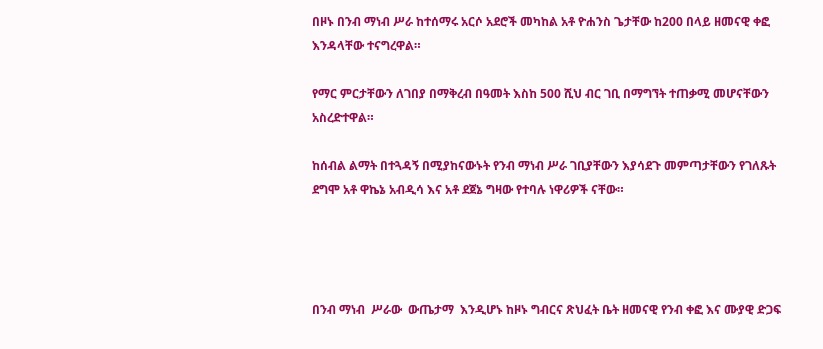በዞኑ በንብ ማነብ ሥራ ከተሰማሩ አርሶ አደሮች መካከል አቶ ዮሐንስ ጌታቸው ከ200 በላይ ዘመናዊ ቀፎ እንዳላቸው ተናግረዋል።

የማር ምርታቸውን ለገበያ በማቅረብ በዓመት እስከ 500 ሺህ ብር ገቢ በማግኘት ተጠቃሚ መሆናቸውን አስረድተዋል።

ከሰብል ልማት በተጓዳኝ በሚያከናውኑት የንብ ማነብ ሥራ ገቢያቸውን እያሳደጉ መምጣታቸውን የገለጹት ደግሞ አቶ ዋኬኔ አብዲሳ እና አቶ ደጀኔ ግዛው የተባሉ ነዋሪዎች ናቸው።




በንብ ማነብ  ሥራው  ውጤታማ  እንዲሆኑ ከዞኑ ግብርና ጽህፈት ቤት ዘመናዊ የንብ ቀፎ እና ሙያዊ ድጋፍ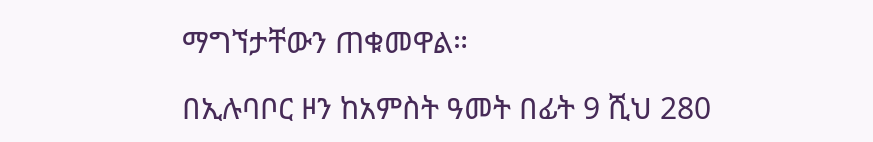ማግኘታቸውን ጠቁመዋል።

በኢሉባቦር ዞን ከአምስት ዓመት በፊት 9 ሺህ 280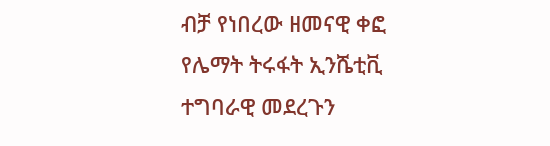ብቻ የነበረው ዘመናዊ ቀፎ የሌማት ትሩፋት ኢንሼቲቪ ተግባራዊ መደረጉን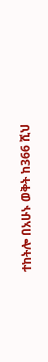ተከትሎ በአሁኑ ወቅት ከ366 ሺህ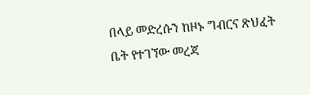በላይ መድረሱን ከዞኑ ግብርና ጽህፈት ቤት የተገኘው መረጃ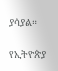ያሳያል።

የኢትዮጵያ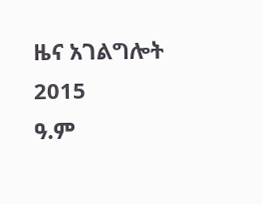ዜና አገልግሎት
2015
ዓ.ም